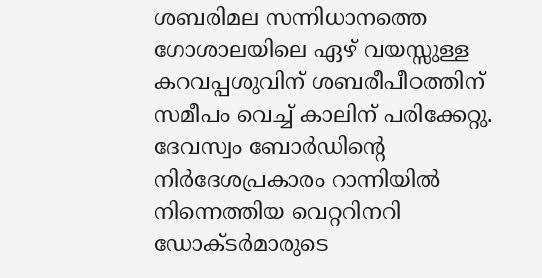ശബരിമല സന്നിധാനത്തെ ഗോശാലയിലെ ഏഴ് വയസ്സുള്ള കറവപ്പശുവിന് ശബരീപീഠത്തിന് സമീപം വെച്ച് കാലിന് പരിക്കേറ്റു. ദേവസ്വം ബോർഡിന്റെ നിർദേശപ്രകാരം റാന്നിയിൽ നിന്നെത്തിയ വെറ്ററിനറി ഡോക്ടർമാരുടെ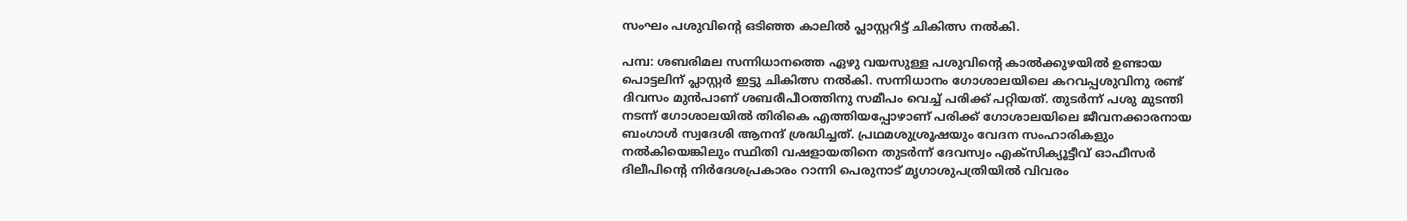സംഘം പശുവിന്റെ ഒടിഞ്ഞ കാലിൽ പ്ലാസ്റ്ററിട്ട് ചികിത്സ നൽകി.

പമ്പ: ശബരിമല സന്നിധാനത്തെ ഏഴു വയസുള്ള പശുവിന്റെ കാൽക്കുഴയിൽ ഉണ്ടായ പൊട്ടലിന് പ്ലാസ്റ്റർ ഇട്ടു ചികിത്സ നൽകി. സന്നിധാനം ഗോശാലയിലെ കറവപ്പശുവിനു രണ്ട് ദിവസം മുൻപാണ് ശബരീപീഠത്തിനു സമീപം വെച്ച് പരിക്ക് പറ്റിയത്. തുടർന്ന് പശു മുടന്തി നടന്ന് ഗോശാലയിൽ തിരികെ എത്തിയപ്പോഴാണ് പരിക്ക് ഗോശാലയിലെ ജീവനക്കാരനായ ബംഗാൾ സ്വദേശി ആനന്ദ് ശ്രദ്ധിച്ചത്. പ്രഥമശുശ്രൂഷയും വേദന സംഹാരികളും നൽകിയെങ്കിലും സ്ഥിതി വഷളായതിനെ തുടർന്ന് ദേവസ്വം എക്സിക്യൂട്ടീവ് ഓഫീസർ ദിലീപിന്റെ നിർദേശപ്രകാരം റാന്നി പെരുനാട് മൃഗാശുപത്രിയിൽ വിവരം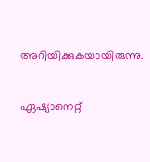അറിയിക്കുകയായിരുന്നു.

ഏഷ്യാനെറ്റ്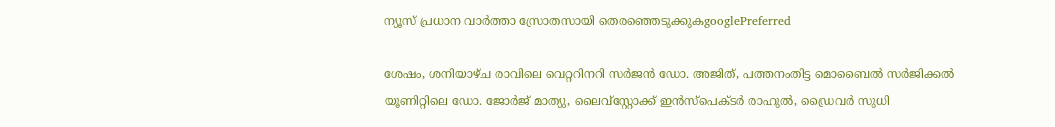ന്യൂസ് പ്രധാന വാർത്താ സ്രോതസായി തെരഞ്ഞെടുക്കുകgooglePreferred

ശേഷം, ശനിയാഴ്ച രാവിലെ വെറ്ററിനറി സർജൻ ഡോ. അജിത്, പത്തനംതിട്ട മൊബൈൽ സർജിക്കൽ യൂണിറ്റിലെ ഡോ. ജോർജ് മാത്യു, ലൈവ്സ്റ്റോക്ക് ഇൻസ്‌പെക്ടർ രാഹുൽ, ഡ്രൈവർ സുധി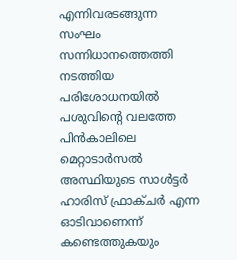എന്നിവരടങ്ങുന്ന സംഘം സന്നിധാനത്തെത്തി നടത്തിയ പരിശോധനയിൽ പശുവിന്റെ വലത്തേ പിൻകാലിലെ മെറ്റാടാർസൽ അസ്ഥിയുടെ സാൾട്ടർ ഹാരിസ് ഫ്രാക്ചർ എന്ന ഓടിവാണെന്ന് കണ്ടെത്തുകയും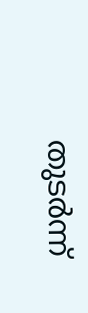തുടർന്ന്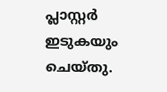പ്ലാസ്റ്റർ ഇടുകയും ചെയ്തു.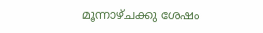മൂന്നാഴ്ചക്കു ശേഷം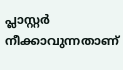പ്ലാസ്റ്റർ നീക്കാവുന്നതാണ്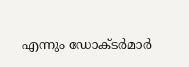എന്നും ഡോക്ടർമാർ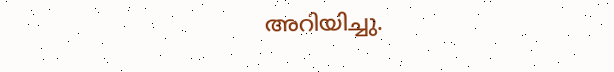അറിയിച്ചു.